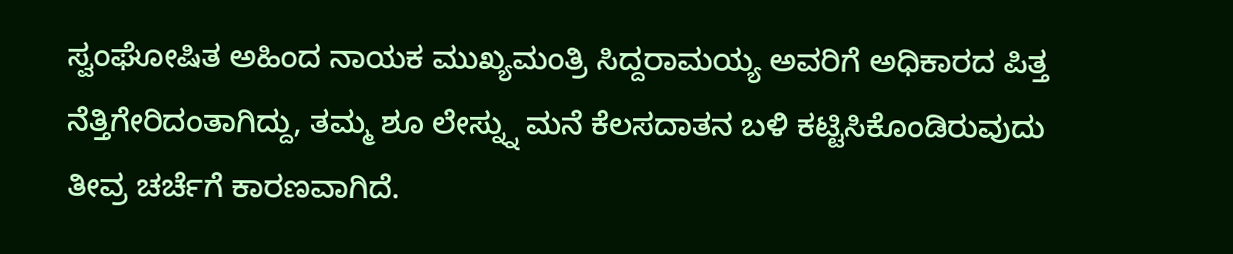ಸ್ವಂಘೋಷಿತ ಅಹಿಂದ ನಾಯಕ ಮುಖ್ಯಮಂತ್ರಿ ಸಿದ್ದರಾಮಯ್ಯ ಅವರಿಗೆ ಅಧಿಕಾರದ ಪಿತ್ತ ನೆತ್ತಿಗೇರಿದಂತಾಗಿದ್ದು, ತಮ್ಮ ಶೂ ಲೇಸ್ನ್ನು ಮನೆ ಕೆಲಸದಾತನ ಬಳಿ ಕಟ್ಟಿಸಿಕೊಂಡಿರುವುದು ತೀವ್ರ ಚರ್ಚೆಗೆ ಕಾರಣವಾಗಿದೆ.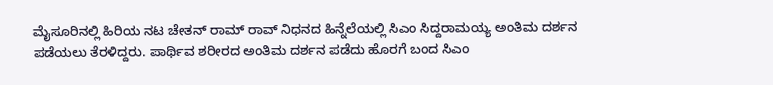ಮೈಸೂರಿನಲ್ಲಿ ಹಿರಿಯ ನಟ ಚೇತನ್ ರಾಮ್ ರಾವ್ ನಿಧನದ ಹಿನ್ನೆಲೆಯಲ್ಲಿ ಸಿಎಂ ಸಿದ್ದರಾಮಯ್ಯ ಅಂತಿಮ ದರ್ಶನ ಪಡೆಯಲು ತೆರಳಿದ್ದರು. ಪಾರ್ಥಿವ ಶರೀರದ ಅಂತಿಮ ದರ್ಶನ ಪಡೆದು ಹೊರಗೆ ಬಂದ ಸಿಎಂ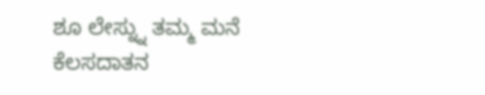ಶೂ ಲೇಸ್ನ್ನು ತಮ್ಮ ಮನೆ ಕೆಲಸದಾತನ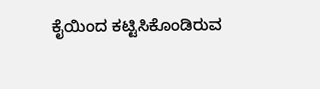ಕೈಯಿಂದ ಕಟ್ಟಿಸಿಕೊಂಡಿರುವ